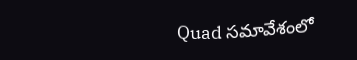Quad సమావేశంలో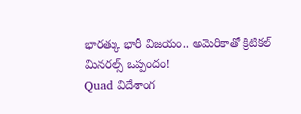భారత్కు భారీ విజయం.. అమెరికాతో క్రిటికల్ మినరల్స్ ఒప్పందం!
Quad విదేశాంగ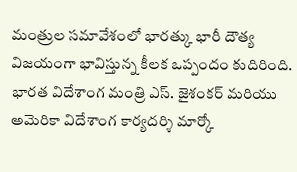మంత్రుల సమావేశంలో భారత్కు భారీ దౌత్య విజయంగా భావిస్తున్న కీలక ఒప్పందం కుదిరింది. భారత విదేశాంగ మంత్రి ఎస్. జైశంకర్ మరియు అమెరికా విదేశాంగ కార్యదర్శి మార్కో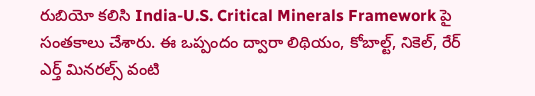రుబియో కలిసి India-U.S. Critical Minerals Framework పై సంతకాలు చేశారు. ఈ ఒప్పందం ద్వారా లిథియం, కోబాల్ట్, నికెల్, రేర్ ఎర్త్ మినరల్స్ వంటి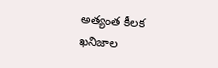అత్యంత కీలక ఖనిజాల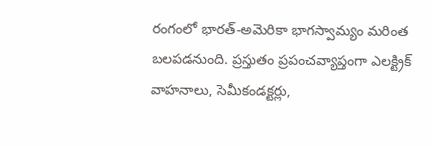రంగంలో భారత్-అమెరికా భాగస్వామ్యం మరింత బలపడనుంది. ప్రస్తుతం ప్రపంచవ్యాప్తంగా ఎలక్ట్రిక్ వాహనాలు, సెమీకండక్టర్లు,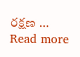రక్షణ … Read more